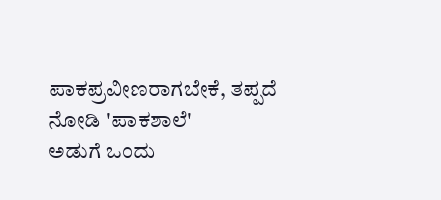ಪಾಕಪ್ರವೀಣರಾಗಬೇಕೆ, ತಪ್ಪದೆ ನೋಡಿ 'ಪಾಕಶಾಲೆ'
ಅಡುಗೆ ಒಂದು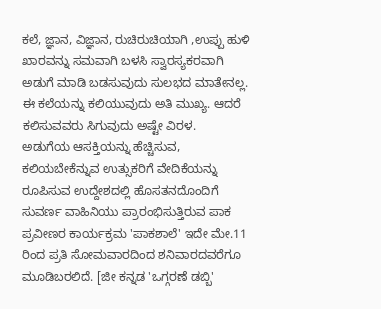ಕಲೆ, ಜ್ಞಾನ, ವಿಜ್ಞಾನ, ರುಚಿರುಚಿಯಾಗಿ ,ಉಪ್ಪು ಹುಳಿ ಖಾರವನ್ನು ಸಮವಾಗಿ ಬಳಸಿ ಸ್ವಾರಸ್ಯಕರವಾಗಿ ಅಡುಗೆ ಮಾಡಿ ಬಡಸುವುದು ಸುಲಭದ ಮಾತೇನಲ್ಲ. ಈ ಕಲೆಯನ್ನು ಕಲಿಯುವುದು ಅತಿ ಮುಖ್ಯ. ಆದರೆ ಕಲಿಸುವವರು ಸಿಗುವುದು ಅಷ್ಟೇ ವಿರಳ.
ಅಡುಗೆಯ ಆಸಕ್ತಿಯನ್ನು ಹೆಚ್ಚಿಸುವ, ಕಲಿಯಬೇಕೆನ್ನುವ ಉತ್ಸುಕರಿಗೆ ವೇದಿಕೆಯನ್ನು ರೂಪಿಸುವ ಉದ್ದೇಶದಲ್ಲಿ ಹೊಸತನದೊಂದಿಗೆ ಸುವರ್ಣ ವಾಹಿನಿಯು ಪ್ರಾರಂಭಿಸುತ್ತಿರುವ ಪಾಕ ಪ್ರವೀಣರ ಕಾರ್ಯಕ್ರಮ 'ಪಾಕಶಾಲೆ' ಇದೇ ಮೇ.11 ರಿಂದ ಪ್ರತಿ ಸೋಮವಾರದಿಂದ ಶನಿವಾರದವರೆಗೂ ಮೂಡಿಬರಲಿದೆ. [ಜೀ ಕನ್ನಡ 'ಒಗ್ಗರಣೆ ಡಬ್ಬಿ'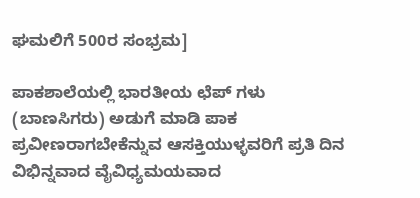ಘಮಲಿಗೆ 500ರ ಸಂಭ್ರಮ]

ಪಾಕಶಾಲೆಯಲ್ಲಿ ಭಾರತೀಯ ಛೆಪ್ ಗಳು (ಬಾಣಸಿಗರು) ಅಡುಗೆ ಮಾಡಿ ಪಾಕ ಪ್ರವೀಣರಾಗಬೇಕೆನ್ನುವ ಆಸಕ್ತಿಯುಳ್ಳವರಿಗೆ ಪ್ರತಿ ದಿನ ವಿಭಿನ್ನವಾದ ವೈವಿಧ್ಯಮಯವಾದ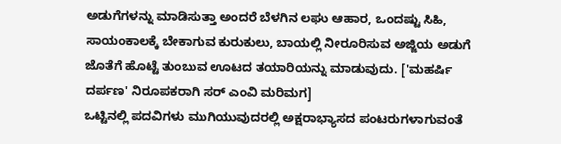ಅಡುಗೆಗಳನ್ನು ಮಾಡಿಸುತ್ತಾ ಅಂದರೆ ಬೆಳಗಿನ ಲಘು ಆಹಾರ, ಒಂದಷ್ಟು ಸಿಹಿ, ಸಾಯಂಕಾಲಕ್ಕೆ ಬೇಕಾಗುವ ಕುರುಕುಲು, ಬಾಯಲ್ಲಿ ನೀರೂರಿಸುವ ಅಜ್ಜಿಯ ಅಡುಗೆ ಜೊತೆಗೆ ಹೊಟ್ಟೆ ತುಂಬುವ ಊಟದ ತಯಾರಿಯನ್ನು ಮಾಡುವುದು. ['ಮಹರ್ಷಿ ದರ್ಪಣ' ನಿರೂಪಕರಾಗಿ ಸರ್ ಎಂವಿ ಮರಿಮಗ]
ಒಟ್ಟಿನಲ್ಲಿ ಪದವಿಗಳು ಮುಗಿಯುವುದರಲ್ಲಿ ಅಕ್ಷರಾಭ್ಯಾಸದ ಪಂಟರುಗಳಾಗುವಂತೆ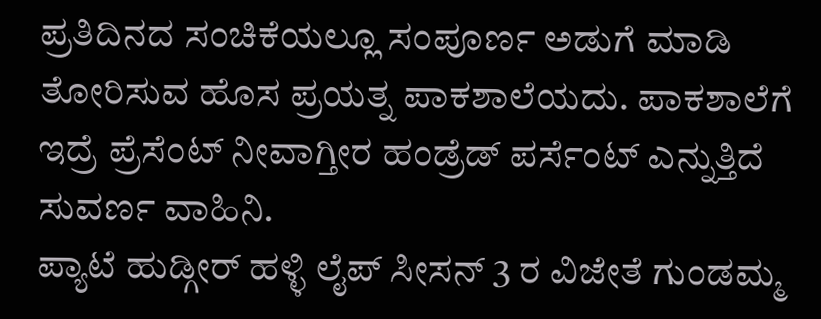ಪ್ರತಿದಿನದ ಸಂಚಿಕೆಯಲ್ಲೂ ಸಂಪೂರ್ಣ ಅಡುಗೆ ಮಾಡಿ ತೋರಿಸುವ ಹೊಸ ಪ್ರಯತ್ನ ಪಾಕಶಾಲೆಯದು. ಪಾಕಶಾಲೆಗೆ ಇದ್ರೆ ಪ್ರೆಸೆಂಟ್ ನೀವಾಗ್ತೀರ ಹಂಡ್ರೆಡ್ ಪರ್ಸೆಂಟ್ ಎನ್ನುತ್ತಿದೆ ಸುವರ್ಣ ವಾಹಿನಿ.
ಪ್ಯಾಟೆ ಹುಡ್ಗೀರ್ ಹಳ್ಳಿ ಲೈಪ್ ಸೀಸನ್ 3 ರ ವಿಜೇತೆ ಗುಂಡಮ್ಮ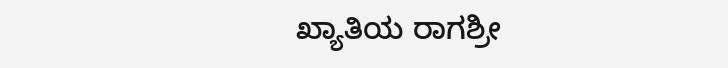ಖ್ಯಾತಿಯ ರಾಗಶ್ರೀ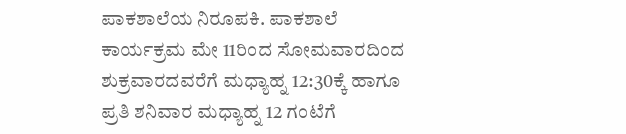ಪಾಕಶಾಲೆಯ ನಿರೂಪಕಿ. ಪಾಕಶಾಲೆ ಕಾರ್ಯಕ್ರಮ ಮೇ 11ರಿಂದ ಸೋಮವಾರದಿಂದ ಶುಕ್ರವಾರದವರೆಗೆ ಮಧ್ಯಾಹ್ನ 12:30ಕ್ಕೆ ಹಾಗೂ ಪ್ರತಿ ಶನಿವಾರ ಮಧ್ಯಾಹ್ನ 12 ಗಂಟೆಗೆ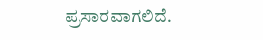ಪ್ರಸಾರವಾಗಲಿದೆ.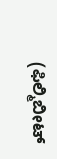(ಫಿಲ್ಮಿಬೀಟ್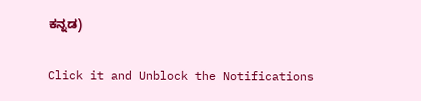ಕನ್ನಡ)


Click it and Unblock the Notifications